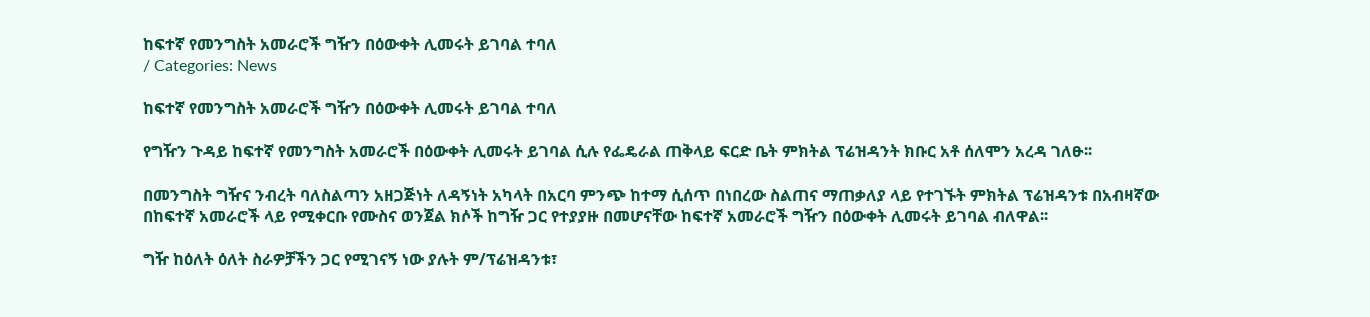ከፍተኛ የመንግስት አመራሮች ግዥን በዕውቀት ሊመሩት ይገባል ተባለ
/ Categories: News

ከፍተኛ የመንግስት አመራሮች ግዥን በዕውቀት ሊመሩት ይገባል ተባለ

የግዥን ጉዳይ ከፍተኛ የመንግስት አመራሮች በዕውቀት ሊመሩት ይገባል ሲሉ የፌዴራል ጠቅላይ ፍርድ ቤት ምክትል ፕሬዝዳንት ክቡር አቶ ሰለሞን አረዳ ገለፁ፡፡

በመንግስት ግዥና ንብረት ባለስልጣን አዘጋጅነት ለዳኝነት አካላት በአርባ ምንጭ ከተማ ሲሰጥ በነበረው ስልጠና ማጠቃለያ ላይ የተገኙት ምክትል ፕሬዝዳንቱ በአብዛኛው በከፍተኛ አመራሮች ላይ የሚቀርቡ የሙስና ወንጀል ክሶች ከግዥ ጋር የተያያዙ በመሆናቸው ከፍተኛ አመራሮች ግዥን በዕውቀት ሊመሩት ይገባል ብለዋል፡፡

ግዥ ከዕለት ዕለት ስራዎቻችን ጋር የሚገናኝ ነው ያሉት ም/ፕሬዝዳንቱ፣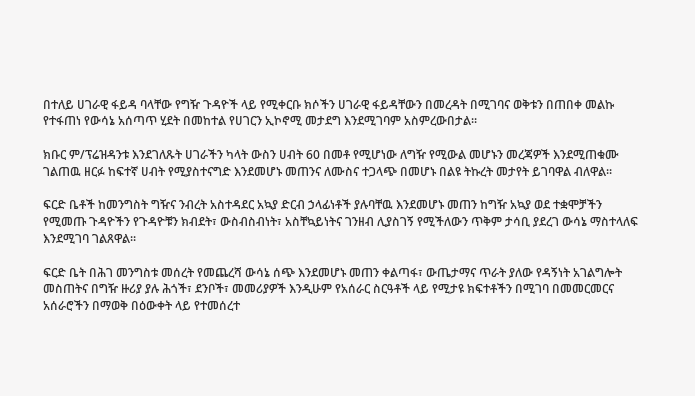በተለይ ሀገራዊ ፋይዳ ባላቸው የግዥ ጉዳዮች ላይ የሚቀርቡ ክሶችን ሀገራዊ ፋይዳቸውን በመረዳት በሚገባና ወቅቱን በጠበቀ መልኩ የተፋጠነ የውሳኔ አሰጣጥ ሂደት በመከተል የሀገርን ኢኮኖሚ መታደግ እንደሚገባም አስምረውበታል፡፡

ክቡር ም/ፕሬዝዳንቱ እንደገለጹት ሀገራችን ካላት ውስን ሀብት 60 በመቶ የሚሆነው ለግዥ የሚውል መሆኑን መረጃዎች እንደሚጠቁሙ ገልጠዉ ዘርፉ ከፍተኛ ሀብት የሚያስተናግድ እንደመሆኑ መጠንና ለሙስና ተጋላጭ በመሆኑ በልዩ ትኩረት መታየት ይገባዋል ብለዋል፡፡

ፍርድ ቤቶች ከመንግስት ግዥና ንብረት አስተዳደር አኳያ ድርብ ኃላፊነቶች ያሉባቸዉ እንደመሆኑ መጠን ከግዥ አኳያ ወደ ተቋሞቻችን የሚመጡ ጉዳዮችን የጉዳዮቹን ክብደት፣ ውስብስብነት፣ አስቸኳይነትና ገንዘብ ሊያስገኝ የሚችለውን ጥቅም ታሳቢ ያደረገ ውሳኔ ማስተላለፍ እንደሚገባ ገልጸዋል፡፡

ፍርድ ቤት በሕገ መንግስቱ መሰረት የመጨረሻ ውሳኔ ሰጭ እንደመሆኑ መጠን ቀልጣፋ፣ ውጤታማና ጥራት ያለው የዳኝነት አገልግሎት መስጠትና በግዥ ዙሪያ ያሉ ሕጎች፣ ደንቦች፣ መመሪያዎች እንዲሁም የአሰራር ስርዓቶች ላይ የሚታዩ ክፍተቶችን በሚገባ በመመርመርና አሰራሮችን በማወቅ በዕውቀት ላይ የተመሰረተ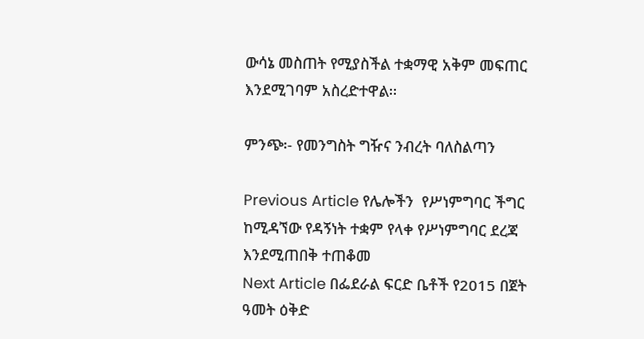ውሳኔ መስጠት የሚያስችል ተቋማዊ አቅም መፍጠር እንደሚገባም አስረድተዋል፡፡

ምንጭ፡- የመንግስት ግዥና ንብረት ባለስልጣን

Previous Article የሌሎችን  የሥነምግባር ችግር ከሚዳኘው የዳኝነት ተቋም የላቀ የሥነምግባር ደረጃ እንደሚጠበቅ ተጠቆመ
Next Article በፌደራል ፍርድ ቤቶች የ2015 በጀት ዓመት ዕቅድ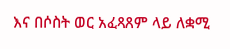እና በሶስት ወር አፈጻጸም ላይ ለቋሚ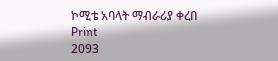ኮሚቴ አባላት ማብራሪያ ቀረበ
Print
2093